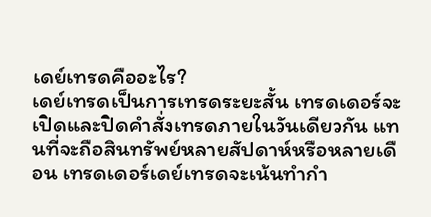เดย์เทรดคืออะไร?
เดย์เทรดเป็นการเทรดระยะสั้น เทรดเดอร์จะเปิดและปิดคำสั่งเทรดภายในวันเดียวกัน แทนที่จะถือสินทรัพย์หลายสัปดาห์หรือหลายเดือน เทรดเดอร์เดย์เทรดจะเน้นทำกำ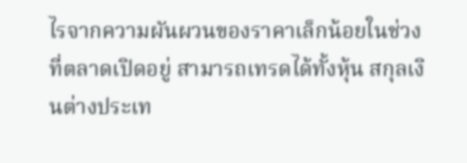ไรจากความผันผวนของราคาเล็กน้อยในช่วงที่ตลาดเปิดอยู่ สามารถเทรดได้ทั้งหุ้น สกุลเงินต่างประเท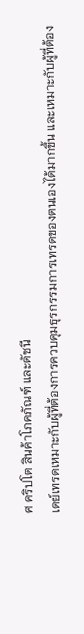ศ คริปโต สินค้าโภคภัณฑ์ และดัชนี
เดย์เทรดเหมาะกับผู้ที่ต้องการควบคุมธุรกรรมการเทรดของตนเองได้มากขึ้น และเหมาะกับผู้ที่ต้อง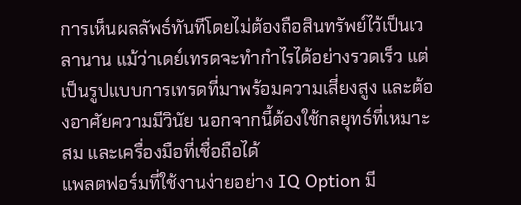การเห็นผลลัพธ์ทันทีโดยไม่ต้องถือสินทรัพย์ไว้เป็นเวลานาน แม้ว่าเดย์เทรดจะทำกำไรได้อย่างรวดเร็ว แต่เป็นรูปแบบการเทรดที่มาพร้อมความเสี่ยงสูง และต้องอาศัยความมีวินัย นอกจากนี้ต้องใช้กลยุทธ์ที่เหมาะสม และเครื่องมือที่เชื่อถือได้
แพลตฟอร์มที่ใช้งานง่ายอย่าง IQ Option มี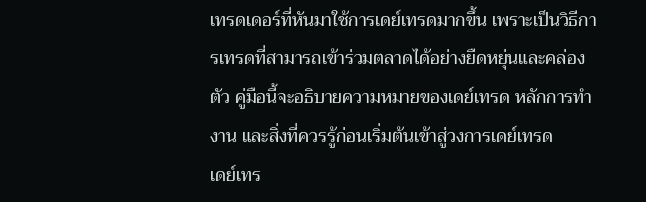เทรดเดอร์ที่หันมาใช้การเดย์เทรดมากขึ้น เพราะเป็นวิธีการเทรดที่สามารถเข้าร่วมตลาดได้อย่างยืดหยุ่นและคล่องตัว คู่มือนี้จะอธิบายความหมายของเดย์เทรด หลักการทำงาน และสิ่งที่ควรรู้ก่อนเริ่มต้นเข้าสู่วงการเดย์เทรด
เดย์เทร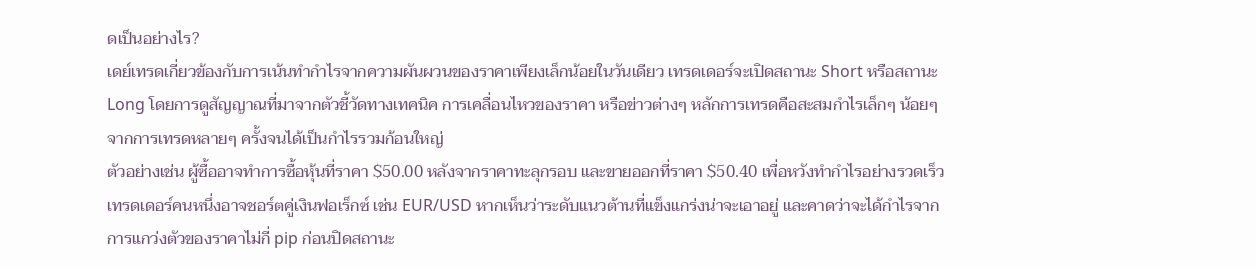ดเป็นอย่างไร?
เดย์เทรดเกี่ยวข้องกับการเน้นทำกำไรจากความผันผวนของราคาเพียงเล็กน้อยในวันเดียว เทรดเดอร์จะเปิดสถานะ Short หรือสถานะ Long โดยการดูสัญญาณที่มาจากตัวชี้วัดทางเทคนิค การเคลื่อนไหวของราคา หรือข่าวต่างๆ หลักการเทรดคือสะสมกำไรเล็กๆ น้อยๆ จากการเทรดหลายๆ ครั้งจนได้เป็นกำไรรวมก้อนใหญ่
ตัวอย่างเช่น ผู้ซื้ออาจทำการซื้อหุ้นที่ราคา $50.00 หลังจากราคาทะลุกรอบ และขายออกที่ราคา $50.40 เพื่อหวังทำกำไรอย่างรวดเร็ว เทรดเดอร์คนหนึ่งอาจชอร์ตคู่เงินฟอเร็กซ์ เช่น EUR/USD หากเห็นว่าระดับแนวต้านที่แข็งแกร่งน่าจะเอาอยู่ และคาดว่าจะได้กำไรจากการแกว่งตัวของราคาไม่กี่ pip ก่อนปิดสถานะ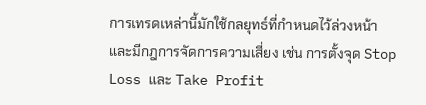การเทรดเหล่านี้มักใช้กลยุทธ์ที่กำหนดไว้ล่วงหน้า และมีกฎการจัดการความเสี่ยง เช่น การตั้งจุด Stop Loss และ Take Profit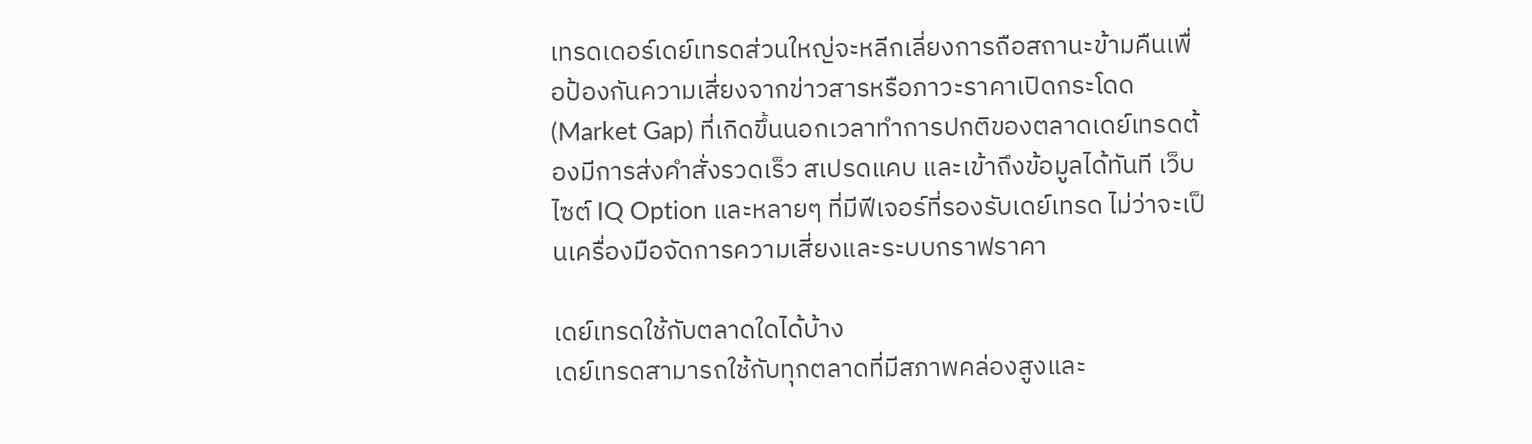เทรดเดอร์เดย์เทรดส่วนใหญ่จะหลีกเลี่ยงการถือสถานะข้ามคืนเพื่อป้องกันความเสี่ยงจากข่าวสารหรือภาวะราคาเปิดกระโดด (Market Gap) ที่เกิดขึ้นนอกเวลาทำการปกติของตลาดเดย์เทรดต้องมีการส่งคำสั่งรวดเร็ว สเปรดแคบ และเข้าถึงข้อมูลได้ทันที เว็บไซต์ IQ Option และหลายๆ ที่มีฟีเจอร์ที่รองรับเดย์เทรด ไม่ว่าจะเป็นเครื่องมือจัดการความเสี่ยงและระบบกราฟราคา

เดย์เทรดใช้กับตลาดใดได้บ้าง
เดย์เทรดสามารถใช้กับทุกตลาดที่มีสภาพคล่องสูงและ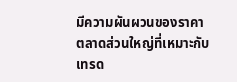มีความผันผวนของราคา ตลาดส่วนใหญ่ที่เหมาะกับเทรด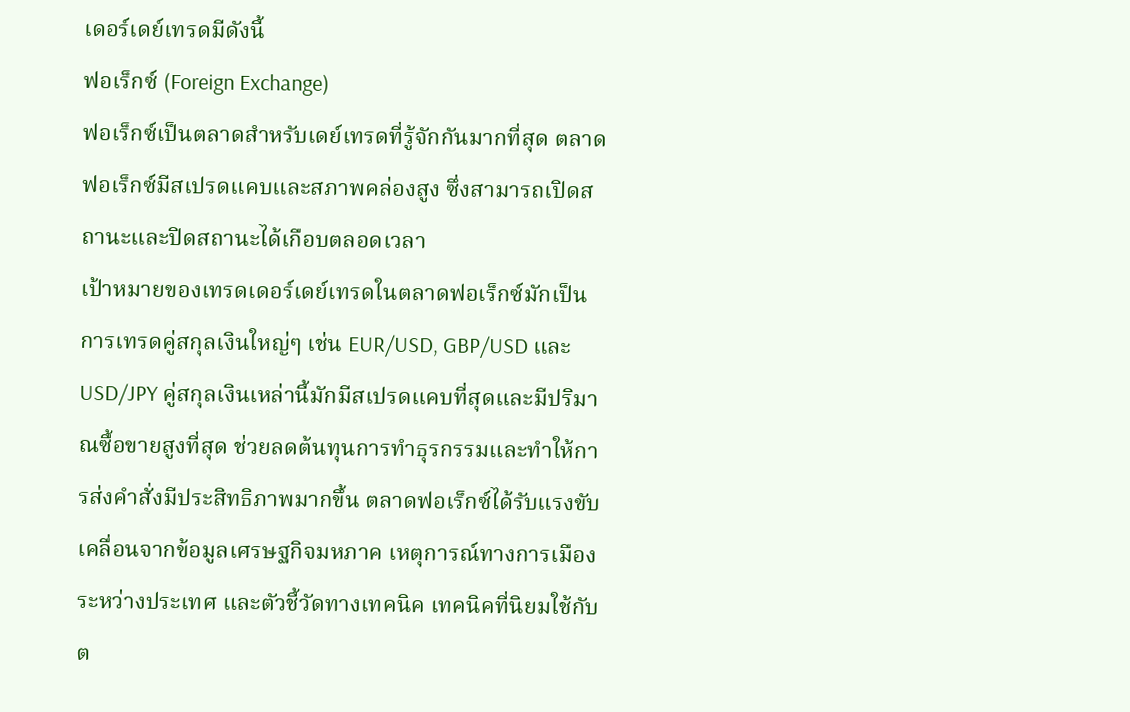เดอร์เดย์เทรดมีดังนี้
ฟอเร็กซ์ (Foreign Exchange)
ฟอเร็กซ์เป็นตลาดสำหรับเดย์เทรดที่รู้จักกันมากที่สุด ตลาดฟอเร็กซ์มีสเปรดแคบและสภาพคล่องสูง ซึ่งสามารถเปิดสถานะและปิดสถานะได้เกือบตลอดเวลา
เป้าหมายของเทรดเดอร์เดย์เทรดในตลาดฟอเร็กซ์มักเป็นการเทรดคู่สกุลเงินใหญ่ๆ เช่น EUR/USD, GBP/USD และ USD/JPY คู่สกุลเงินเหล่านี้มักมีสเปรดแคบที่สุดและมีปริมาณซื้อขายสูงที่สุด ช่วยลดต้นทุนการทำธุรกรรมและทำให้การส่งคำสั่งมีประสิทธิภาพมากขึ้น ตลาดฟอเร็กซ์ได้รับแรงขับเคลื่อนจากข้อมูลเศรษฐกิจมหภาค เหตุการณ์ทางการเมืองระหว่างประเทศ และตัวชี้วัดทางเทคนิค เทคนิคที่นิยมใช้กับต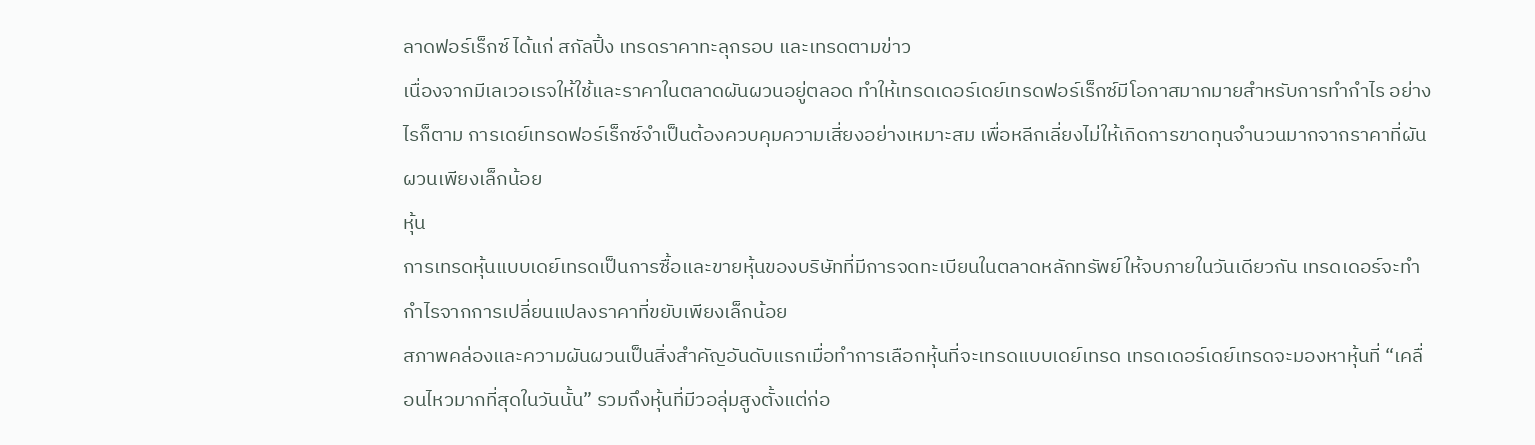ลาดฟอร์เร็กซ์ ได้แก่ สกัลปิ้ง เทรดราคาทะลุกรอบ และเทรดตามข่าว
เนื่องจากมีเลเวอเรจให้ใช้และราคาในตลาดผันผวนอยู่ตลอด ทำให้เทรดเดอร์เดย์เทรดฟอร์เร็กซ์มีโอกาสมากมายสำหรับการทำกำไร อย่างไรก็ตาม การเดย์เทรดฟอร์เร็กซ์จำเป็นต้องควบคุมความเสี่ยงอย่างเหมาะสม เพื่อหลีกเลี่ยงไม่ให้เกิดการขาดทุนจำนวนมากจากราคาที่ผันผวนเพียงเล็กน้อย
หุ้น
การเทรดหุ้นแบบเดย์เทรดเป็นการซื้อและขายหุ้นของบริษัทที่มีการจดทะเบียนในตลาดหลักทรัพย์ให้จบภายในวันเดียวกัน เทรดเดอร์จะทำกำไรจากการเปลี่ยนแปลงราคาที่ขยับเพียงเล็กน้อย
สภาพคล่องและความผันผวนเป็นสิ่งสำคัญอันดับแรกเมื่อทำการเลือกหุ้นที่จะเทรดแบบเดย์เทรด เทรดเดอร์เดย์เทรดจะมองหาหุ้นที่ “เคลื่อนไหวมากที่สุดในวันนั้น” รวมถึงหุ้นที่มีวอลุ่มสูงตั้งแต่ก่อ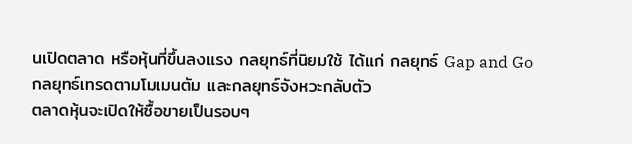นเปิดตลาด หรือหุ้นที่ขึ้นลงแรง กลยุทธ์ที่นิยมใช้ ได้แก่ กลยุทธ์ Gap and Go กลยุทธ์เทรดตามโมเมนตัม และกลยุทธ์จังหวะกลับตัว
ตลาดหุ้นจะเปิดให้ซื้อขายเป็นรอบๆ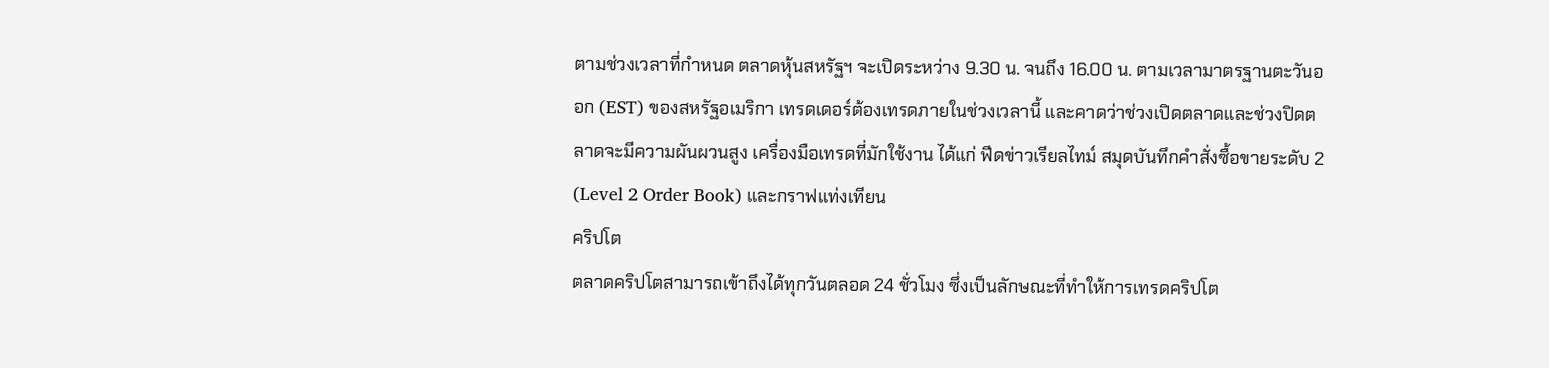ตามช่วงเวลาที่กำหนด ตลาดหุ้นสหรัฐฯ จะเปิดระหว่าง 9.30 น. จนถึง 16.00 น. ตามเวลามาตรฐานตะวันออก (EST) ของสหรัฐอเมริกา เทรดเดอร์ต้องเทรดภายในช่วงเวลานี้ และคาดว่าช่วงเปิดตลาดและช่วงปิดตลาดจะมีความผันผวนสูง เครื่องมือเทรดที่มักใช้งาน ได้แก่ ฟีดข่าวเรียลไทม์ สมุดบันทึกคำสั่งซื้อขายระดับ 2 (Level 2 Order Book) และกราฟแท่งเทียน
คริปโต
ตลาดคริปโตสามารถเข้าถึงได้ทุกวันตลอด 24 ชั่วโมง ซึ่งเป็นลักษณะที่ทำให้การเทรดคริปโต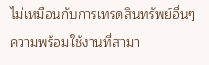ไม่เหมือนกับการเทรดสินทรัพย์อื่นๆ ความพร้อมใช้งานที่สามา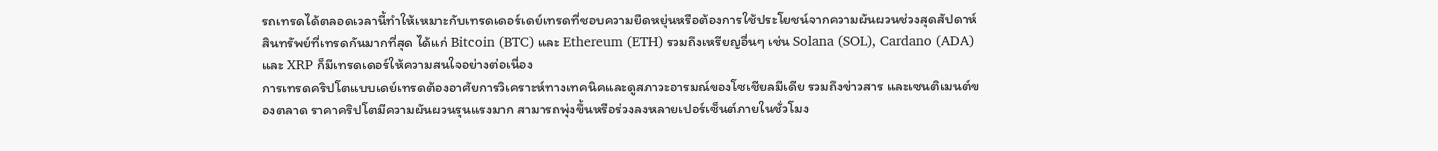รถเทรดได้ตลอดเวลานี้ทำให้เหมาะกับเทรดเดอร์เดย์เทรดที่ชอบความยืดหยุ่นหรือต้องการใช้ประโยชน์จากความผันผวนช่วงสุดสัปดาห์ สินทรัพย์ที่เทรดกันมากที่สุด ได้แก่ Bitcoin (BTC) และ Ethereum (ETH) รวมถึงเหรียญอื่นๆ เช่น Solana (SOL), Cardano (ADA) และ XRP ก็มีเทรดเดอร์ให้ความสนใจอย่างต่อเนื่อง
การเทรดคริปโตแบบเดย์เทรดต้องอาศัยการวิเคราะห์ทางเทคนิคและดูสภาวะอารมณ์ของโซเชียลมีเดีย รวมถึงข่าวสาร และเซนติเมนต์ของตลาด ราคาคริปโตมีความผันผวนรุนแรงมาก สามารถพุ่งขึ้นหรือร่วงลงหลายเปอร์เซ็นต์ภายในชั่วโมง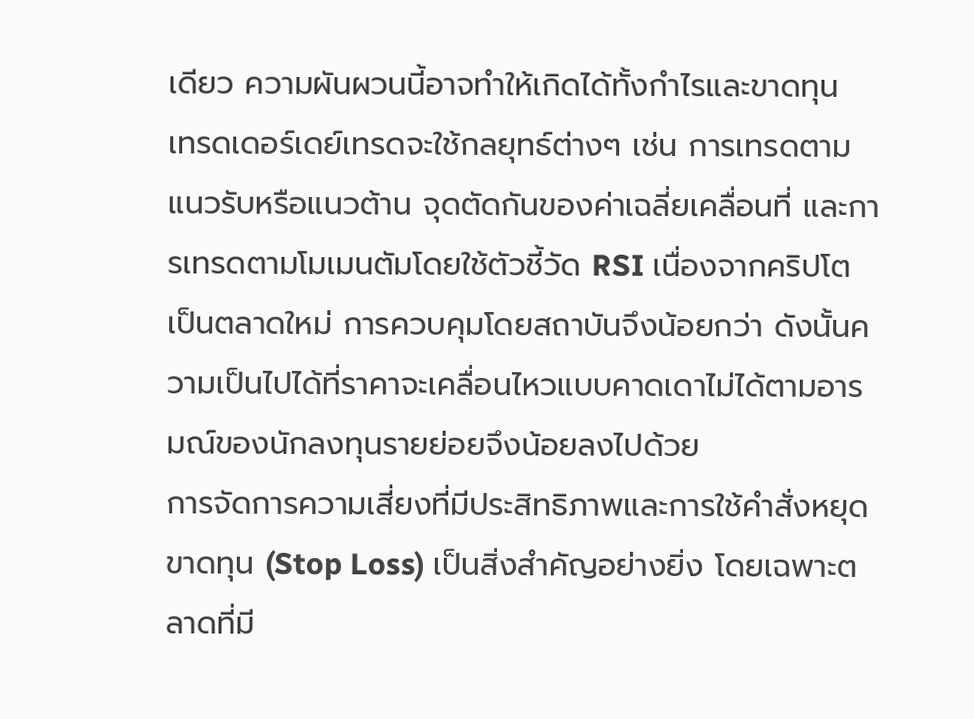เดียว ความผันผวนนี้อาจทำให้เกิดได้ทั้งกำไรและขาดทุน
เทรดเดอร์เดย์เทรดจะใช้กลยุทธ์ต่างๆ เช่น การเทรดตามแนวรับหรือแนวต้าน จุดตัดกันของค่าเฉลี่ยเคลื่อนที่ และการเทรดตามโมเมนตัมโดยใช้ตัวชี้วัด RSI เนื่องจากคริปโตเป็นตลาดใหม่ การควบคุมโดยสถาบันจึงน้อยกว่า ดังนั้นความเป็นไปได้ที่ราคาจะเคลื่อนไหวแบบคาดเดาไม่ได้ตามอารมณ์ของนักลงทุนรายย่อยจึงน้อยลงไปด้วย
การจัดการความเสี่ยงที่มีประสิทธิภาพและการใช้คำสั่งหยุดขาดทุน (Stop Loss) เป็นสิ่งสำคัญอย่างยิ่ง โดยเฉพาะตลาดที่มี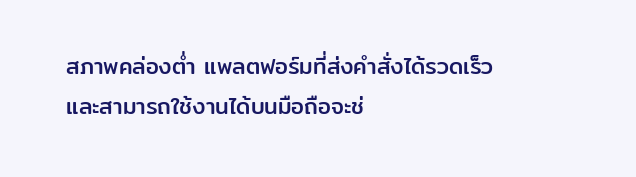สภาพคล่องต่ำ แพลตฟอร์มที่ส่งคำสั่งได้รวดเร็วและสามารถใช้งานได้บนมือถือจะช่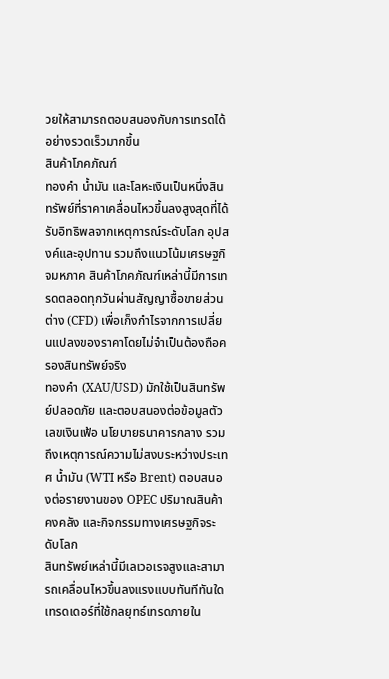วยให้สามารถตอบสนองกับการเทรดได้อย่างรวดเร็วมากขึ้น
สินค้าโภคภัณฑ์
ทองคำ น้ำมัน และโลหะเงินเป็นหนึ่งสินทรัพย์ที่ราคาเคลื่อนไหวขึ้นลงสูงสุดที่ได้รับอิทธิพลจากเหตุการณ์ระดับโลก อุปสงค์และอุปทาน รวมถึงแนวโน้มเศรษฐกิจมหภาค สินค้าโภคภัณฑ์เหล่านี้มีการเทรดตลอดทุกวันผ่านสัญญาซื้อขายส่วนต่าง (CFD) เพื่อเก็งกำไรจากการเปลี่ยนแปลงของราคาโดยไม่จำเป็นต้องถือครองสินทรัพย์จริง
ทองคำ (XAU/USD) มักใช้เป็นสินทรัพย์ปลอดภัย และตอบสนองต่อข้อมูลตัวเลขเงินเฟ้อ นโยบายธนาคารกลาง รวมถึงเหตุการณ์ความไม่สงบระหว่างประเทศ น้ำมัน (WTI หรือ Brent) ตอบสนองต่อรายงานของ OPEC ปริมาณสินค้าคงคลัง และกิจกรรมทางเศรษฐกิจระดับโลก
สินทรัพย์เหล่านี้มีเลเวอเรจสูงและสามารถเคลื่อนไหวขึ้นลงแรงแบบทันทีทันใด เทรดเดอร์ที่ใช้กลยุทธ์เทรดภายใน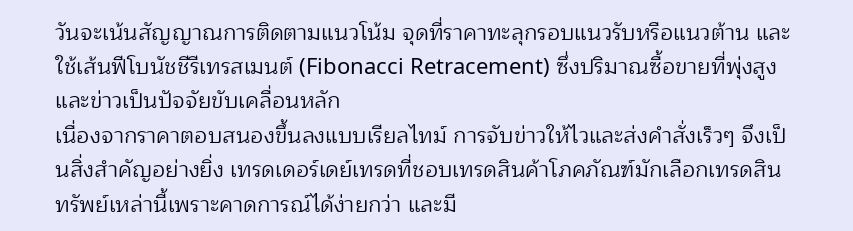วันจะเน้นสัญญาณการติดตามแนวโน้ม จุดที่ราคาทะลุกรอบแนวรับหรือแนวต้าน และใช้เส้นฟีโบนัชชีรีเทรสเมนต์ (Fibonacci Retracement) ซึ่งปริมาณซื้อขายที่พุ่งสูงและข่าวเป็นปัจจัยขับเคลื่อนหลัก
เนื่องจากราคาตอบสนองขึ้นลงแบบเรียลไทม์ การจับข่าวให้ไวและส่งคำสั่งเร็วๆ จึงเป็นสิ่งสำคัญอย่างยิ่ง เทรดเดอร์เดย์เทรดที่ชอบเทรดสินค้าโภคภัณฑ์มักเลือกเทรดสินทรัพย์เหล่านี้เพราะคาดการณ์ได้ง่ายกว่า และมี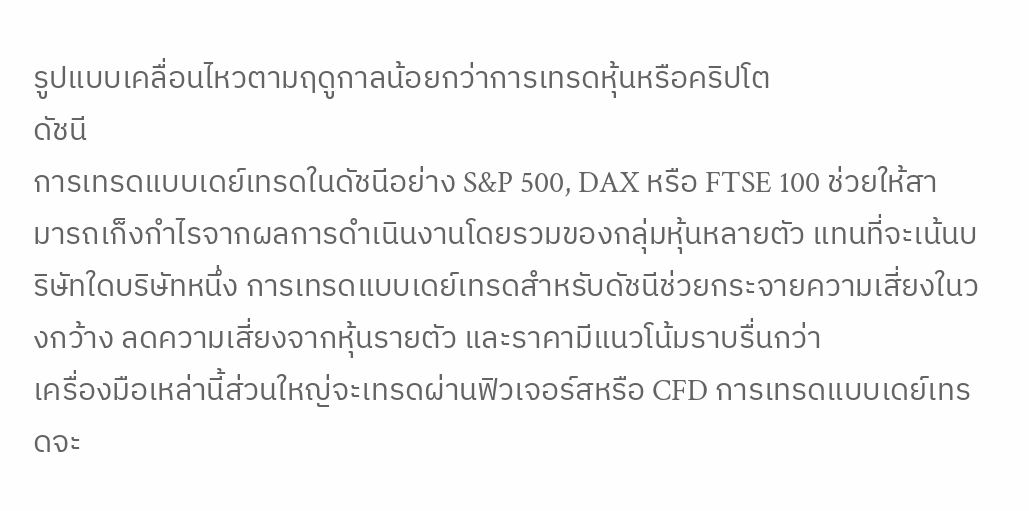รูปแบบเคลื่อนไหวตามฤดูกาลน้อยกว่าการเทรดหุ้นหรือคริปโต
ดัชนี
การเทรดแบบเดย์เทรดในดัชนีอย่าง S&P 500, DAX หรือ FTSE 100 ช่วยให้สามารถเก็งกำไรจากผลการดำเนินงานโดยรวมของกลุ่มหุ้นหลายตัว แทนที่จะเน้นบริษัทใดบริษัทหนึ่ง การเทรดแบบเดย์เทรดสำหรับดัชนีช่วยกระจายความเสี่ยงในวงกว้าง ลดความเสี่ยงจากหุ้นรายตัว และราคามีแนวโน้มราบรื่นกว่า
เครื่องมือเหล่านี้ส่วนใหญ่จะเทรดผ่านฟิวเจอร์สหรือ CFD การเทรดแบบเดย์เทรดจะ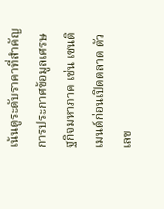เน้นดูระดับราคาที่สำคัญ การประกาศข้อมูลเศรษฐกิจมหาภาค เช่น เซนติเมนต์ก่อนเปิดตลาด ตัวเลข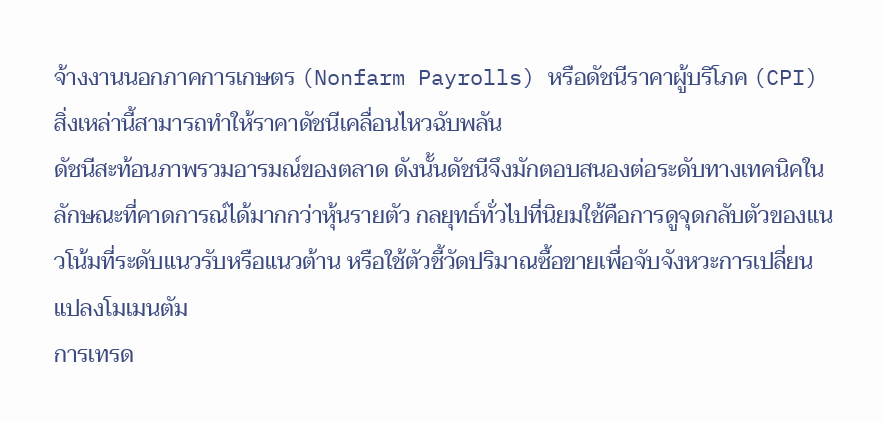จ้างงานนอกภาคการเกษตร (Nonfarm Payrolls) หรือดัชนีราคาผู้บริโภค (CPI) สิ่งเหล่านี้สามารถทำให้ราคาดัชนีเคลื่อนไหวฉับพลัน
ดัชนีสะท้อนภาพรวมอารมณ์ของตลาด ดังนั้นดัชนีจึงมักตอบสนองต่อระดับทางเทคนิคในลักษณะที่คาดการณ์ได้มากกว่าหุ้นรายตัว กลยุทธ์ทั่วไปที่นิยมใช้คือการดูจุดกลับตัวของแนวโน้มที่ระดับแนวรับหรือแนวต้าน หรือใช้ตัวชี้วัดปริมาณซื้อขายเพื่อจับจังหวะการเปลี่ยนแปลงโมเมนตัม
การเทรด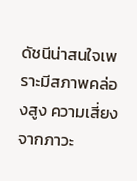ดัชนีน่าสนใจเพราะมีสภาพคล่องสูง ความเสี่ยงจากภาวะ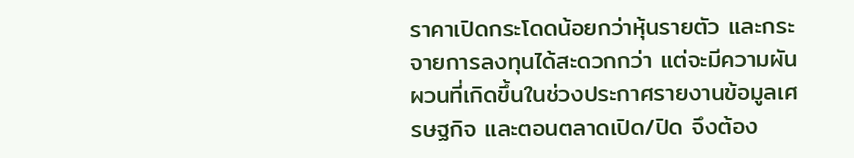ราคาเปิดกระโดดน้อยกว่าหุ้นรายตัว และกระจายการลงทุนได้สะดวกกว่า แต่จะมีความผันผวนที่เกิดขึ้นในช่วงประกาศรายงานข้อมูลเศรษฐกิจ และตอนตลาดเปิด/ปิด จึงต้อง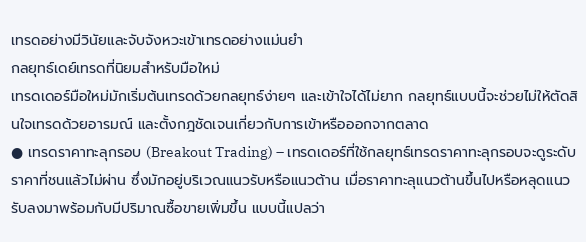เทรดอย่างมีวินัยและจับจังหวะเข้าเทรดอย่างแม่นยำ
กลยุทธ์เดย์เทรดที่นิยมสำหรับมือใหม่
เทรดเดอร์มือใหม่มักเริ่มต้นเทรดด้วยกลยุทธ์ง่ายๆ และเข้าใจได้ไม่ยาก กลยุทธ์แบบนี้จะช่วยไม่ให้ตัดสินใจเทรดด้วยอารมณ์ และตั้งกฎชัดเจนเกี่ยวกับการเข้าหรือออกจากตลาด
● เทรดราคาทะลุกรอบ (Breakout Trading) – เทรดเดอร์ที่ใช้กลยุทธ์เทรดราคาทะลุกรอบจะดูระดับราคาที่ชนแล้วไม่ผ่าน ซึ่งมักอยู่บริเวณแนวรับหรือแนวต้าน เมื่อราคาทะลุแนวต้านขึ้นไปหรือหลุดแนวรับลงมาพร้อมกับมีปริมาณซื้อขายเพิ่มขึ้น แบบนี้แปลว่า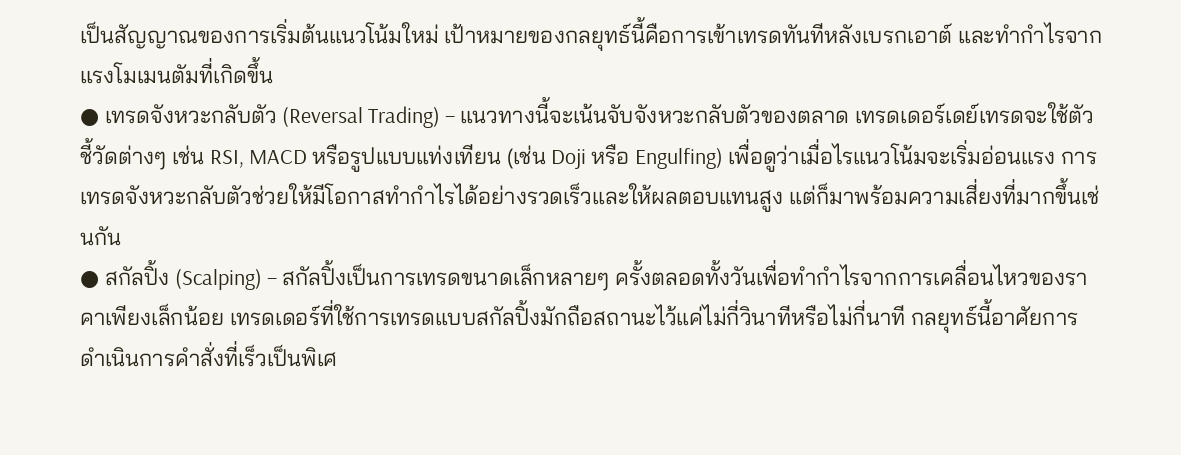เป็นสัญญาณของการเริ่มต้นแนวโน้มใหม่ เป้าหมายของกลยุทธ์นี้คือการเข้าเทรดทันทีหลังเบรกเอาต์ และทำกำไรจากแรงโมเมนตัมที่เกิดขึ้น
● เทรดจังหวะกลับตัว (Reversal Trading) – แนวทางนี้จะเน้นจับจังหวะกลับตัวของตลาด เทรดเดอร์เดย์เทรดจะใช้ตัวชี้วัดต่างๆ เช่น RSI, MACD หรือรูปแบบแท่งเทียน (เช่น Doji หรือ Engulfing) เพื่อดูว่าเมื่อไรแนวโน้มจะเริ่มอ่อนแรง การเทรดจังหวะกลับตัวช่วยให้มีโอกาสทำกำไรได้อย่างรวดเร็วและให้ผลตอบแทนสูง แต่ก็มาพร้อมความเสี่ยงที่มากขึ้นเช่นกัน
● สกัลปิ้ง (Scalping) – สกัลปิ้งเป็นการเทรดขนาดเล็กหลายๆ ครั้งตลอดทั้งวันเพื่อทำกำไรจากการเคลื่อนไหวของราคาเพียงเล็กน้อย เทรดเดอร์ที่ใช้การเทรดแบบสกัลปิ้งมักถือสถานะไว้แค่ไม่กี่วินาทีหรือไม่กี่นาที กลยุทธ์นี้อาศัยการดำเนินการคำสั่งที่เร็วเป็นพิเศ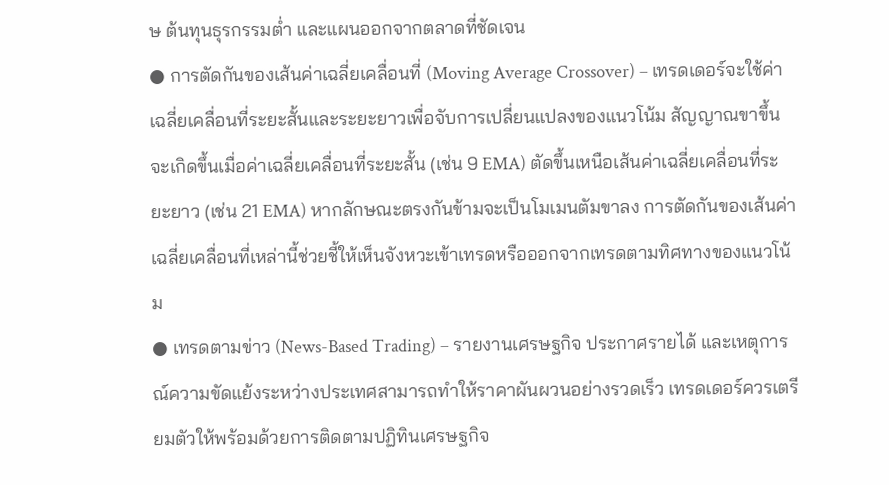ษ ต้นทุนธุรกรรมต่ำ และแผนออกจากตลาดที่ชัดเจน
● การตัดกันของเส้นค่าเฉลี่ยเคลื่อนที่ (Moving Average Crossover) – เทรดเดอร์จะใช้ค่าเฉลี่ยเคลื่อนที่ระยะสั้นและระยะยาวเพื่อจับการเปลี่ยนแปลงของแนวโน้ม สัญญาณขาขึ้นจะเกิดขึ้นเมื่อค่าเฉลี่ยเคลื่อนที่ระยะสั้น (เช่น 9 EMA) ตัดขึ้นเหนือเส้นค่าเฉลี่ยเคลื่อนที่ระยะยาว (เช่น 21 EMA) หากลักษณะตรงกันข้ามจะเป็นโมเมนตัมขาลง การตัดกันของเส้นค่าเฉลี่ยเคลื่อนที่เหล่านี้ช่วยชี้ให้เห็นจังหวะเข้าเทรดหรือออกจากเทรดตามทิศทางของแนวโน้ม
● เทรดตามข่าว (News-Based Trading) – รายงานเศรษฐกิจ ประกาศรายได้ และเหตุการณ์ความขัดแย้งระหว่างประเทศสามารถทำให้ราคาผันผวนอย่างรวดเร็ว เทรดเดอร์ควรเตรียมตัวให้พร้อมด้วยการติดตามปฏิทินเศรษฐกิจ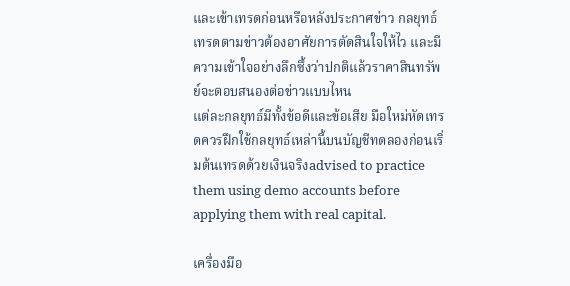และเข้าเทรดก่อนหรือหลังประกาศข่าว กลยุทธ์เทรดตามข่าวต้องอาศัยการตัดสินใจให้ไว และมีความเข้าใจอย่างลึกซึ้งว่าปกติแล้วราคาสินทรัพย์จะตอบสนองต่อข่าวแบบไหน
แต่ละกลยุทธ์มีทั้งข้อดีและข้อเสีย มือใหม่หัดเทรดควรฝึกใช้กลยุทธ์เหล่านี้บนบัญชีทดลองก่อนเริ่มต้นเทรดด้วยเงินจริงadvised to practice them using demo accounts before applying them with real capital.

เครื่องมือ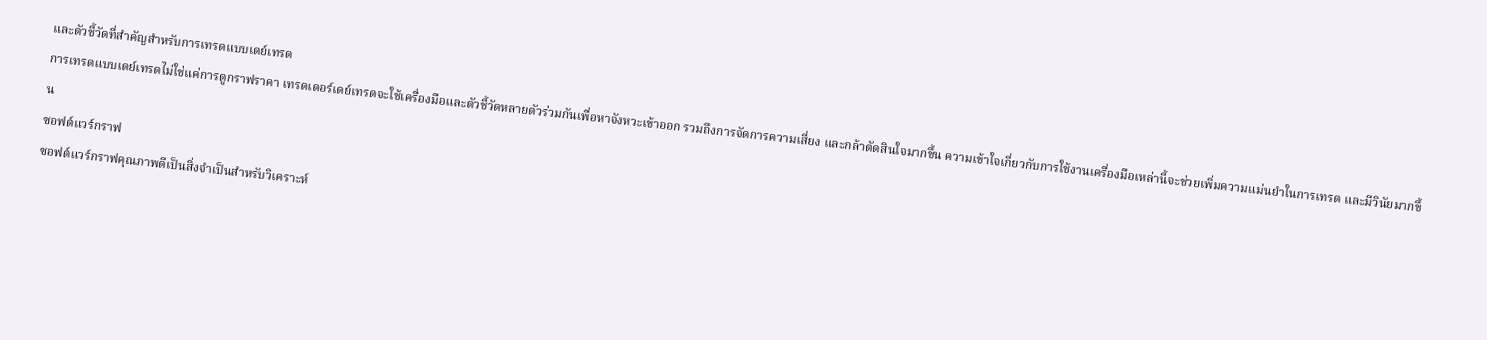และตัวชี้วัดที่สำคัญสำหรับการเทรดแบบเดย์เทรด
การเทรดแบบเดย์เทรดไม่ใช่แค่การดูกราฟราคา เทรดเดอร์เดย์เทรดจะใช้เครื่องมือและตัวชี้วัดหลายตัวร่วมกันเพื่อหาจังหวะเข้าออก รวมถึงการจัดการความเสี่ยง และกล้าตัดสินใจมากขึ้น ความเข้าใจเกี่ยวกับการใช้งานเครื่องมือเหล่านี้จะช่วยเพิ่มความแม่นยำในการเทรด และมีวินัยมากขึ้น
ซอฟต์แวร์กราฟ
ซอฟต์แวร์กราฟคุณภาพดีเป็นสิ่งจำเป็นสำหรับวิเคราะห์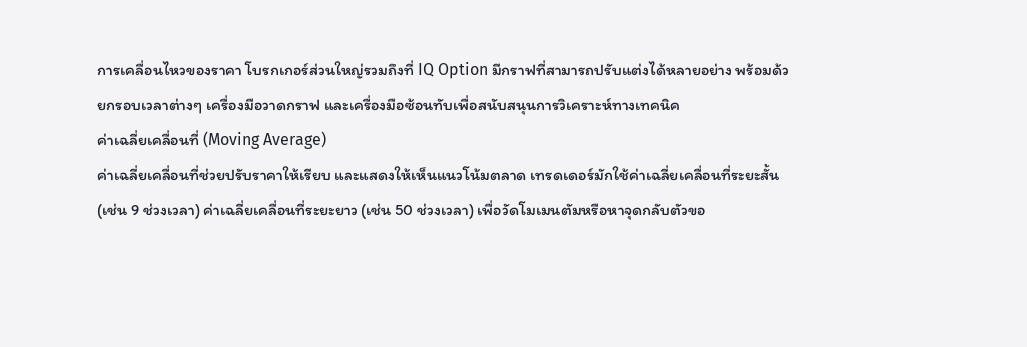การเคลื่อนไหวของราคา โบรกเกอร์ส่วนใหญ่รวมถึงที่ IQ Option มีกราฟที่สามารถปรับแต่งได้หลายอย่าง พร้อมด้วยกรอบเวลาต่างๆ เครื่องมือวาดกราฟ และเครื่องมือซ้อนทับเพื่อสนับสนุนการวิเคราะห์ทางเทคนิค
ค่าเฉลี่ยเคลื่อนที่ (Moving Average)
ค่าเฉลี่ยเคลื่อนที่ช่วยปรับราคาให้เรียบ และแสดงให้เห็นแนวโน้มตลาด เทรดเดอร์มักใช้ค่าเฉลี่ยเคลื่อนที่ระยะสั้น (เช่น 9 ช่วงเวลา) ค่าเฉลี่ยเคลื่อนที่ระยะยาว (เช่น 50 ช่วงเวลา) เพื่อวัดโมเมนตัมหรือหาจุดกลับตัวขอ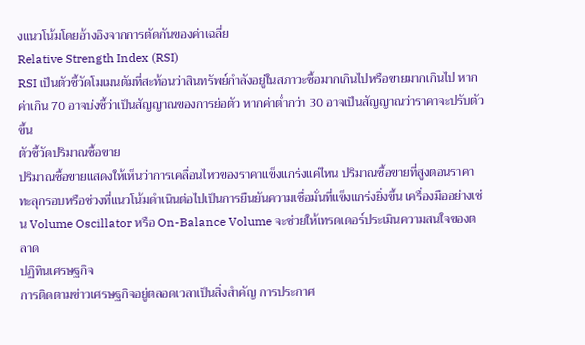งแนวโน้มโดยอ้างอิงจากการตัดกันของค่าเฉลี่ย
Relative Strength Index (RSI)
RSI เป็นตัวชี้วัดโมเมนตัมที่สะท้อนว่าสินทรัพย์กำลังอยู่ในสภาวะซื้อมากเกินไปหรือขายมากเกินไป หากค่าเกิน 70 อาจบ่งชี้ว่าเป็นสัญญาณของการย่อตัว หากค่าต่ำกว่า 30 อาจเป็นสัญญาณว่าราคาจะปรับตัวขึ้น
ตัวชี้วัดปริมาณซื้อขาย
ปริมาณซื้อขายแสดงให้เห็นว่าการเคลื่อนไหวของราคาแข็งแกร่งแค่ไหน ปริมาณซื้อขายที่สูงตอนราคาทะลุกรอบหรือช่วงที่แนวโน้มดำเนินต่อไปเป็นการยืนยันความเชื่อมั่นที่แข็งแกร่งยิ่งขึ้น เครื่องมืออย่างเช่น Volume Oscillator หรือ On-Balance Volume จะช่วยให้เทรดเดอร์ประเมินความสนใจของตลาด
ปฏิทินเศรษฐกิจ
การติดตามข่าวเศรษฐกิจอยู่ตลอดเวลาเป็นสิ่งสำคัญ การประกาศ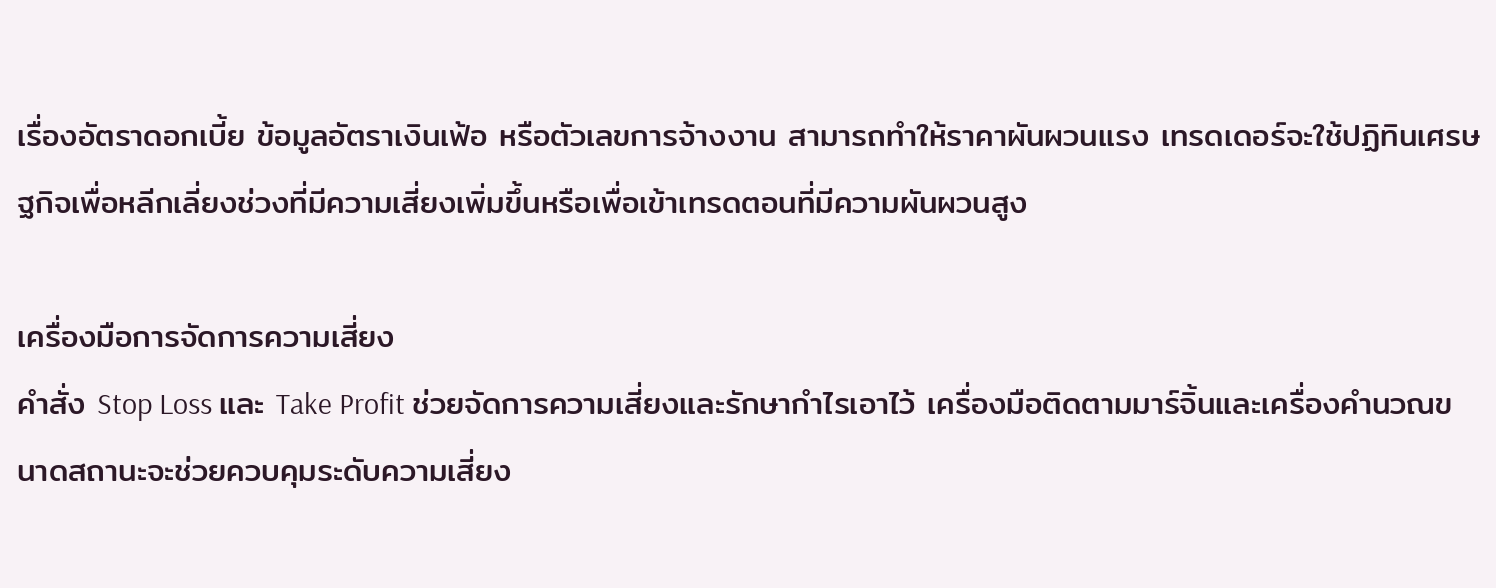เรื่องอัตราดอกเบี้ย ข้อมูลอัตราเงินเฟ้อ หรือตัวเลขการจ้างงาน สามารถทำให้ราคาผันผวนแรง เทรดเดอร์จะใช้ปฏิทินเศรษฐกิจเพื่อหลีกเลี่ยงช่วงที่มีความเสี่ยงเพิ่มขึ้นหรือเพื่อเข้าเทรดตอนที่มีความผันผวนสูง

เครื่องมือการจัดการความเสี่ยง
คำสั่ง Stop Loss และ Take Profit ช่วยจัดการความเสี่ยงและรักษากำไรเอาไว้ เครื่องมือติดตามมาร์จิ้นและเครื่องคำนวณขนาดสถานะจะช่วยควบคุมระดับความเสี่ยง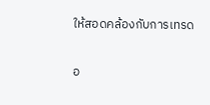ให้สอดคล้องกับการเทรด

อ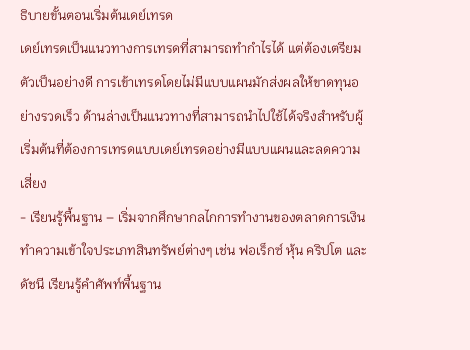ธิบายขั้นตอนเริ่มต้นเดย์เทรด
เดย์เทรดเป็นแนวทางการเทรดที่สามารถทำกำไรได้ แต่ต้องเตรียมตัวเป็นอย่างดี การเข้าเทรดโดยไม่มีแบบแผนมักส่งผลให้ขาดทุนอย่างรวดเร็ว ด้านล่างเป็นแนวทางที่สามารถนำไปใช้ได้จริงสำหรับผู้เริ่มต้นที่ต้องการเทรดแบบเดย์เทรดอย่างมีแบบแผนและลดความเสี่ยง
- เรียนรู้พื้นฐาน – เริ่มจากศึกษากลไกการทำงานของตลาดการเงิน ทำความเข้าใจประเภทสินทรัพย์ต่างๆ เช่น ฟอเร็กซ์ หุ้น คริปโต และดัชนี เรียนรู้คำศัพท์พื้นฐาน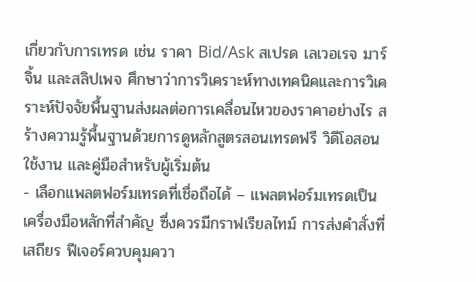เกี่ยวกับการเทรด เช่น ราคา Bid/Ask สเปรด เลเวอเรจ มาร์จิ้น และสลิปเพจ ศึกษาว่าการวิเคราะห์ทางเทคนิคและการวิเคราะห์ปัจจัยพื้นฐานส่งผลต่อการเคลื่อนไหวของราคาอย่างไร สร้างความรู้พื้นฐานด้วยการดูหลักสูตรสอนเทรดฟรี วิดีโอสอนใช้งาน และคู่มือสำหรับผู้เริ่มต้น
- เลือกแพลตฟอร์มเทรดที่เชื่อถือได้ – แพลตฟอร์มเทรดเป็นเครื่องมือหลักที่สำคัญ ซึ่งควรมีกราฟเรียลไทม์ การส่งคำสั่งที่เสถียร ฟีเจอร์ควบคุมควา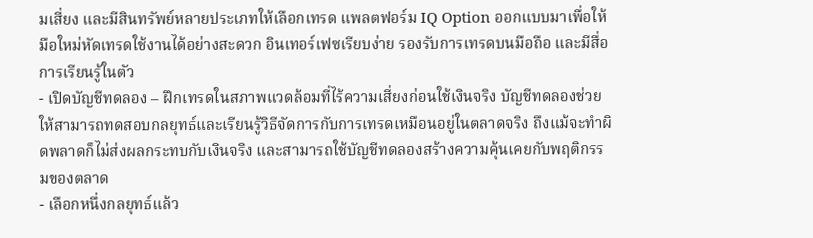มเสี่ยง และมีสินทรัพย์หลายประเภทให้เลือกเทรด แพลตฟอร์ม IQ Option ออกแบบมาเพื่อให้มือใหม่หัดเทรดใช้งานได้อย่างสะดวก อินเทอร์เฟซเรียบง่าย รองรับการเทรดบนมือถือ และมีสื่อการเรียนรู้ในตัว
- เปิดบัญชีทดลอง – ฝึกเทรดในสภาพแวดล้อมที่ไร้ความเสี่ยงก่อนใช้เงินจริง บัญชีทดลองช่วยให้สามารถทดสอบกลยุทธ์และเรียนรู้วิธีจัดการกับการเทรดเหมือนอยู่ในตลาดจริง ถึงแม้จะทำผิดพลาดก็ไม่ส่งผลกระทบกับเงินจริง และสามารถใช้บัญชีทดลองสร้างความคุ้นเคยกับพฤติกรรมของตลาด
- เลือกหนึ่งกลยุทธ์แล้ว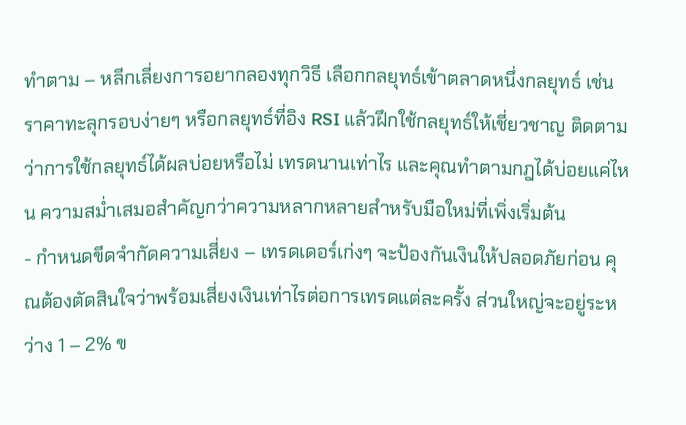ทำตาม – หลีกเลี่ยงการอยากลองทุกวิธี เลือกกลยุทธ์เข้าตลาดหนึ่งกลยุทธ์ เช่น ราคาทะลุกรอบง่ายๆ หรือกลยุทธ์ที่อิง RSI แล้วฝึกใช้กลยุทธ์ให้เชี่ยวชาญ ติดตามว่าการใช้กลยุทธ์ได้ผลบ่อยหรือไม่ เทรดนานเท่าไร และคุณทำตามกฎได้บ่อยแค่ไหน ความสม่ำเสมอสำคัญกว่าความหลากหลายสำหรับมือใหม่ที่เพิ่งเริ่มต้น
- กำหนดขีดจำกัดความเสี่ยง – เทรดเดอร์เก่งๆ จะป้องกันเงินให้ปลอดภัยก่อน คุณต้องตัดสินใจว่าพร้อมเสี่ยงเงินเท่าไรต่อการเทรดแต่ละครั้ง ส่วนใหญ่จะอยู่ระหว่าง 1 – 2% ข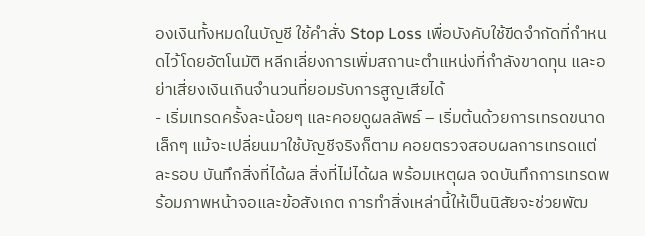องเงินทั้งหมดในบัญชี ใช้คำสั่ง Stop Loss เพื่อบังคับใช้ขีดจำกัดที่กำหนดไว้โดยอัตโนมัติ หลีกเลี่ยงการเพิ่มสถานะตำแหน่งที่กำลังขาดทุน และอย่าเสี่ยงเงินเกินจำนวนที่ยอมรับการสูญเสียได้
- เริ่มเทรดครั้งละน้อยๆ และคอยดูผลลัพธ์ – เริ่มต้นด้วยการเทรดขนาดเล็กๆ แม้จะเปลี่ยนมาใช้บัญชีจริงก็ตาม คอยตรวจสอบผลการเทรดแต่ละรอบ บันทึกสิ่งที่ได้ผล สิ่งที่ไม่ได้ผล พร้อมเหตุผล จดบันทึกการเทรดพร้อมภาพหน้าจอและข้อสังเกต การทำสิ่งเหล่านี้ให้เป็นนิสัยจะช่วยพัฒ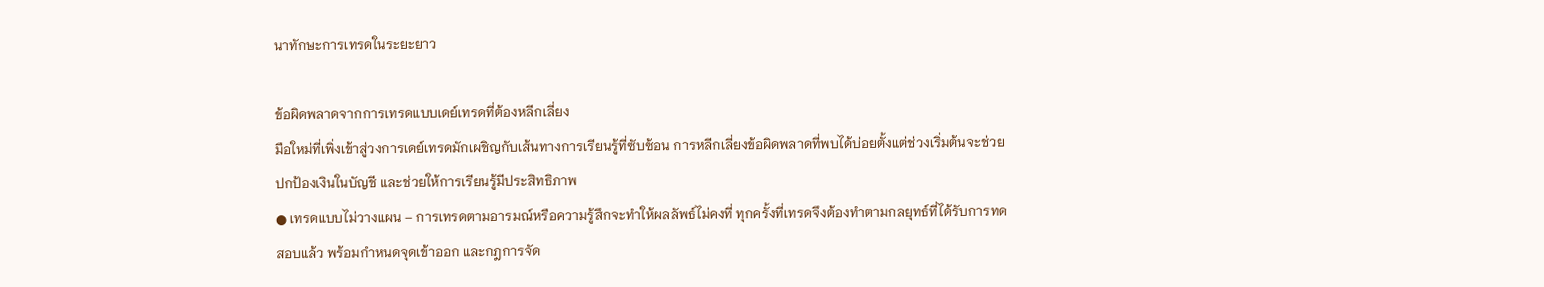นาทักษะการเทรดในระยะยาว

ข้อผิดพลาดจากการเทรดแบบเดย์เทรดที่ต้องหลีกเลี่ยง
มือใหม่ที่เพิ่งเข้าสู่วงการเดย์เทรดมักเผชิญกับเส้นทางการเรียนรู้ที่ซับซ้อน การหลีกเลี่ยงข้อผิดพลาดที่พบได้บ่อยตั้งแต่ช่วงเริ่มต้นจะช่วยปกป้องเงินในบัญชี และช่วยให้การเรียนรู้มีประสิทธิภาพ
● เทรดแบบไม่วางแผน – การเทรดตามอารมณ์หรือความรู้สึกจะทำให้ผลลัพธ์ไม่คงที่ ทุกครั้งที่เทรดจึงต้องทำตามกลยุทธ์ที่ได้รับการทดสอบแล้ว พร้อมกำหนดจุดเข้าออก และกฎการจัด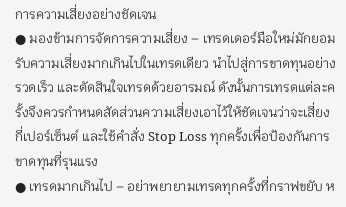การความเสี่ยงอย่างชัดเจน
● มองข้ามการจัดการความเสี่ยง – เทรดเดอร์มือใหม่มักยอมรับความเสี่ยงมากเกินไปในเทรดเดียว นำไปสู่การขาดทุนอย่างรวดเร็ว และตัดสินใจเทรดด้วยอารมณ์ ดังนั้นการเทรดแต่ละครั้งจึงควรกำหนดสัดส่วนความเสี่ยงเอาไว้ให้ชัดเจนว่าจะเสี่ยงกี่เปอร์เซ็นต์ และใช้คำสั่ง Stop Loss ทุกครั้งเพื่อป้องกันการขาดทุนที่รุนแรง
● เทรดมากเกินไป – อย่าพยายามเทรดทุกครั้งที่กราฟขยับ ห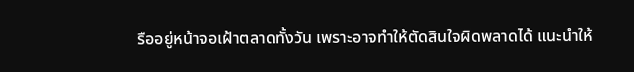รืออยู่หน้าจอเฝ้าตลาดทั้งวัน เพราะอาจทำให้ตัดสินใจผิดพลาดได้ แนะนำให้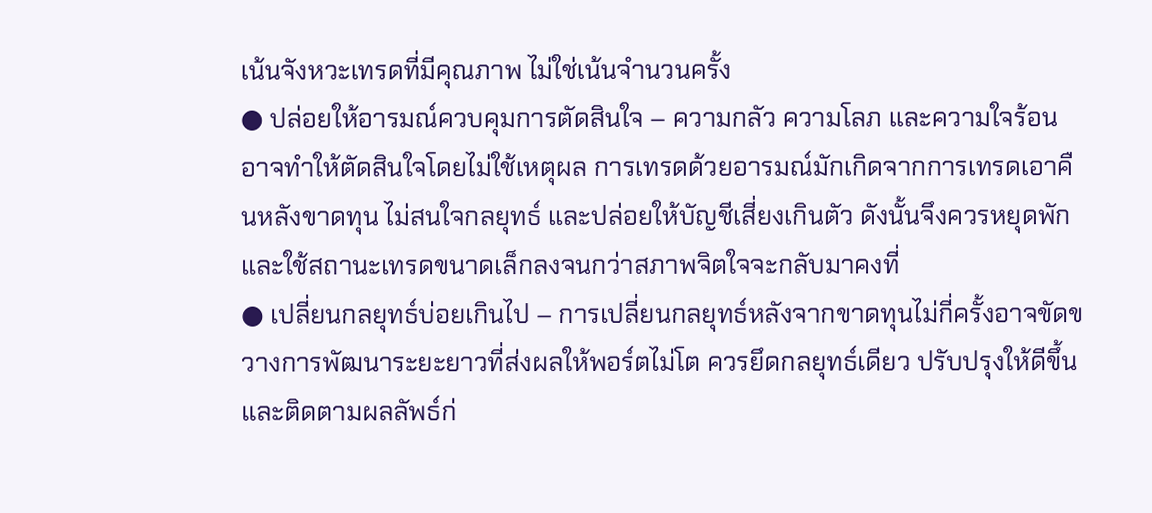เน้นจังหวะเทรดที่มีคุณภาพ ไม่ใช่เน้นจำนวนครั้ง
● ปล่อยให้อารมณ์ควบคุมการตัดสินใจ – ความกลัว ความโลภ และความใจร้อน อาจทำให้ตัดสินใจโดยไม่ใช้เหตุผล การเทรดด้วยอารมณ์มักเกิดจากการเทรดเอาคืนหลังขาดทุน ไม่สนใจกลยุทธ์ และปล่อยให้บัญชีเสี่ยงเกินตัว ดังนั้นจึงควรหยุดพักและใช้สถานะเทรดขนาดเล็กลงจนกว่าสภาพจิตใจจะกลับมาคงที่
● เปลี่ยนกลยุทธ์บ่อยเกินไป – การเปลี่ยนกลยุทธ์หลังจากขาดทุนไม่กี่ครั้งอาจขัดขวางการพัฒนาระยะยาวที่ส่งผลให้พอร์ตไม่โต ควรยึดกลยุทธ์เดียว ปรับปรุงให้ดีขึ้น และติดตามผลลัพธ์ก่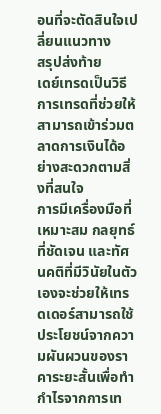อนที่จะตัดสินใจเปลี่ยนแนวทาง
สรุปส่งท้าย
เดย์เทรดเป็นวิธีการเทรดที่ช่วยให้สามารถเข้าร่วมตลาดการเงินได้อย่างสะดวกตามสิ่งที่สนใจ
การมีเครื่องมือที่เหมาะสม กลยุทธ์ที่ชัดเจน และทัศนคติที่มีวินัยในตัวเองจะช่วยให้เทรดเดอร์สามารถใช้ประโยชน์จากความผันผวนของราคาระยะสั้นเพื่อทำกำไรจากการเท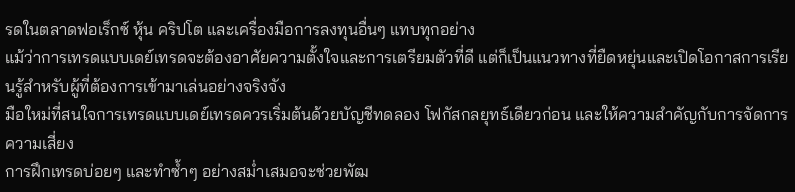รดในตลาดฟอเร็กซ์ หุ้น คริปโต และเครื่องมือการลงทุนอื่นๆ แทบทุกอย่าง
แม้ว่าการเทรดแบบเดย์เทรดจะต้องอาศัยความตั้งใจและการเตรียมตัวที่ดี แต่ก็เป็นแนวทางที่ยืดหยุ่นและเปิดโอกาสการเรียนรู้สำหรับผู้ที่ต้องการเข้ามาเล่นอย่างจริงจัง
มือใหม่ที่สนใจการเทรดแบบเดย์เทรดควรเริ่มต้นด้วยบัญชีทดลอง โฟกัสกลยุทธ์เดียวก่อน และให้ความสำคัญกับการจัดการความเสี่ยง
การฝึกเทรดบ่อยๆ และทำซ้ำๆ อย่างสม่ำเสมอจะช่วยพัฒ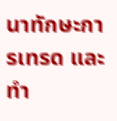นาทักษะการเทรด และทำ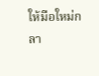ให้มือใหม่กลา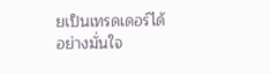ยเป็นเทรดเดอร์ได้อย่างมั่นใจ